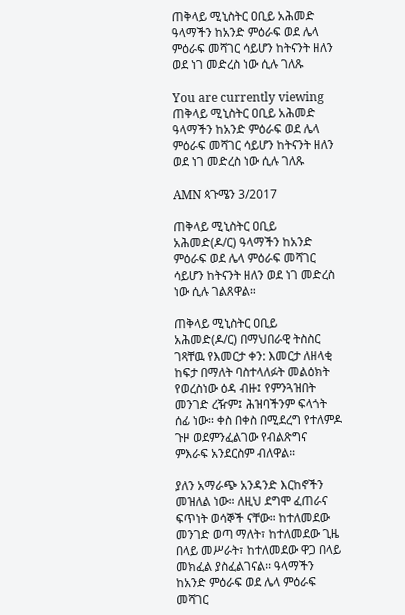ጠቅላይ ሚኒስትር ዐቢይ አሕመድ ዓላማችን ከአንድ ምዕራፍ ወደ ሌላ ምዕራፍ መሻገር ሳይሆን ከትናንት ዘለን ወደ ነገ መድረስ ነው ሲሉ ገለጹ

You are currently viewing ጠቅላይ ሚኒስትር ዐቢይ አሕመድ ዓላማችን ከአንድ ምዕራፍ ወደ ሌላ ምዕራፍ መሻገር ሳይሆን ከትናንት ዘለን ወደ ነገ መድረስ ነው ሲሉ ገለጹ

AMN ጳጉሜን 3/2017

ጠቅላይ ሚኒስትር ዐቢይ አሕመድ(ዶ/ር) ዓላማችን ከአንድ ምዕራፍ ወደ ሌላ ምዕራፍ መሻገር ሳይሆን ከትናንት ዘለን ወደ ነገ መድረስ ነው ሲሉ ገልጸዋል።

ጠቅላይ ሚኒስትር ዐቢይ አሕመድ(ዶ/ር) በማህበራዊ ትስስር ገጻቸዉ የእመርታ ቀን: እመርታ ለዘላቂ ከፍታ በማለት ባስተላለፉት መልዕክት የወረስነው ዕዳ ብዙ፤ የምንጓዝበት መንገድ ረዥም፤ ሕዝባችንም ፍላጎት ሰፊ ነው፡፡ ቀስ በቀስ በሚደረግ የተለምዶ ጉዞ ወደምንፈልገው የብልጽግና ምእራፍ አንደርስም ብለዋል።

ያለን አማራጭ አንዳንድ እርከኖችን መዝለል ነው። ለዚህ ደግሞ ፈጠራና ፍጥነት ወሳኞች ናቸው። ከተለመደው መንገድ ወጣ ማለት፣ ከተለመደው ጊዜ በላይ መሥራት፣ ከተለመደው ዋጋ በላይ መክፈል ያስፈልገናል፡፡ ዓላማችን ከአንድ ምዕራፍ ወደ ሌላ ምዕራፍ መሻገር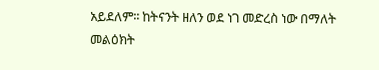አይደለም፡፡ ከትናንት ዘለን ወደ ነገ መድረስ ነው በማለት መልዕክት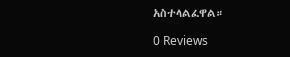አስተላልፈዋል።

0 Reviews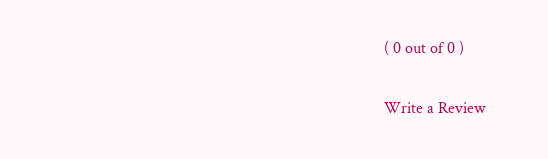( 0 out of 0 )

Write a Review